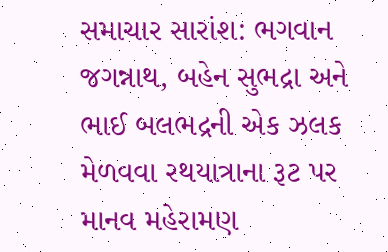સમાચાર સારાંશ: ભગવાન જગન્નાથ, બહેન સુભદ્રા અને ભાઈ બલભદ્રની એક ઝલક મેળવવા રથયાત્રાના રૂટ પર માનવ મહેરામણ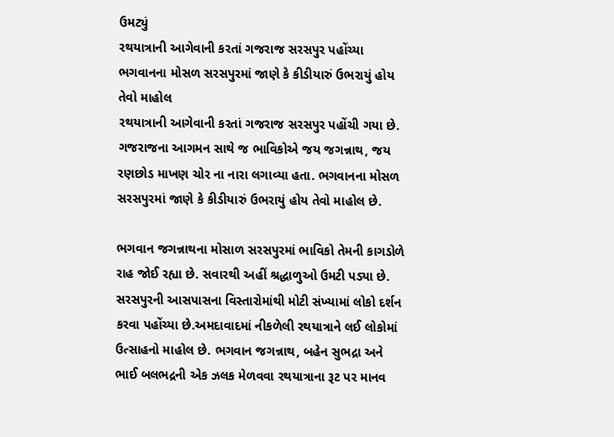ઉમટ્યું
રથયાત્રાની આગેવાની કરતાં ગજરાજ સરસપુર પહોંચ્યા ભગવાનના મોસળ સરસપુરમાં જાણે કે કીડીયારું ઉભરાયું હોય તેવો માહોલ
રથયાત્રાની આગેવાની કરતાં ગજરાજ સરસપુર પહોંચી ગયા છે. ગજરાજના આગમન સાથે જ ભાવિકોએ જય જગન્નાથ, જય રણછોડ માખણ ચોર ના નારા લગાવ્યા હતા. ભગવાનના મોસળ સરસપુરમાં જાણે કે કીડીયારું ઉભરાયું હોય તેવો માહોલ છે.

ભગવાન જગન્નાથના મોસાળ સરસપુરમાં ભાવિકો તેમની કાગડોળે રાહ જોઈ રહ્યા છે. સવારથી અહીં શ્રદ્ધાળુઓ ઉમટી પડ્યા છે. સરસપુરની આસપાસના વિસ્તારોમાંથી મોટી સંખ્યામાં લોકો દર્શન કરવા પહોંચ્યા છે.અમદાવાદમાં નીકળેલી રથયાત્રાને લઈ લોકોમાં ઉત્સાહનો માહોલ છે. ભગવાન જગન્નાથ, બહેન સુભદ્રા અને ભાઈ બલભદ્રની એક ઝલક મેળવવા રથયાત્રાના રૂટ પર માનવ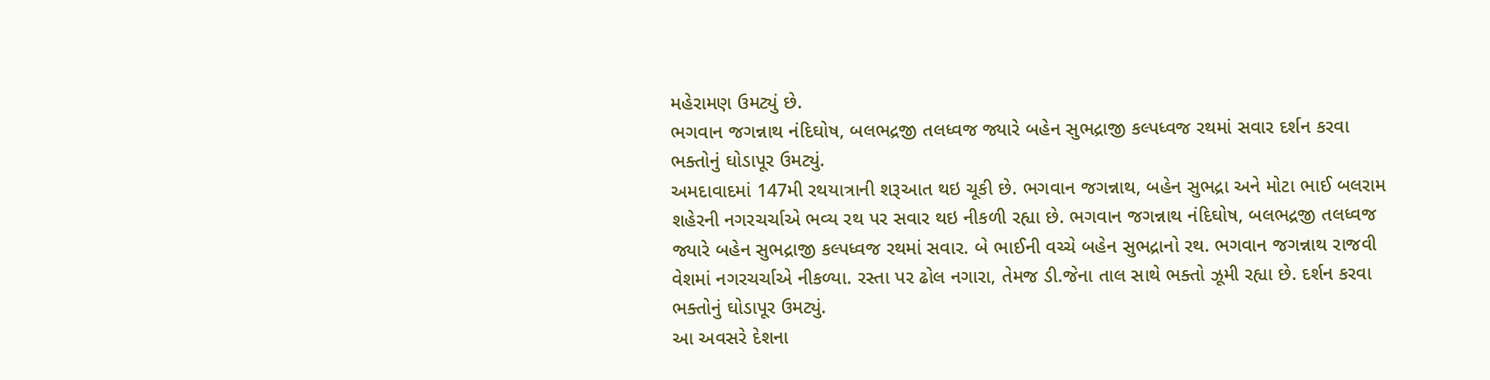મહેરામણ ઉમટ્યું છે.
ભગવાન જગન્નાથ નંદિઘોષ, બલભદ્રજી તલધ્વજ જ્યારે બહેન સુભદ્રાજી કલ્પધ્વજ રથમાં સવાર દર્શન કરવા ભક્તોનું ઘોડાપૂર ઉમટ્યું.
અમદાવાદમાં 147મી રથયાત્રાની શરૂઆત થઇ ચૂકી છે. ભગવાન જગન્નાથ, બહેન સુભદ્રા અને મોટા ભાઈ બલરામ શહેરની નગરચર્ચાએ ભવ્ય રથ પર સવાર થઇ નીકળી રહ્યા છે. ભગવાન જગન્નાથ નંદિઘોષ, બલભદ્રજી તલધ્વજ જ્યારે બહેન સુભદ્રાજી કલ્પધ્વજ રથમાં સવાર. બે ભાઈની વચ્ચે બહેન સુભદ્રાનો રથ. ભગવાન જગન્નાથ રાજવી વેશમાં નગરચર્ચાએ નીકળ્યા. રસ્તા પર ઢોલ નગારા, તેમજ ડી.જેના તાલ સાથે ભક્તો ઝૂમી રહ્યા છે. દર્શન કરવા ભક્તોનું ઘોડાપૂર ઉમટ્યું.
આ અવસરે દેશના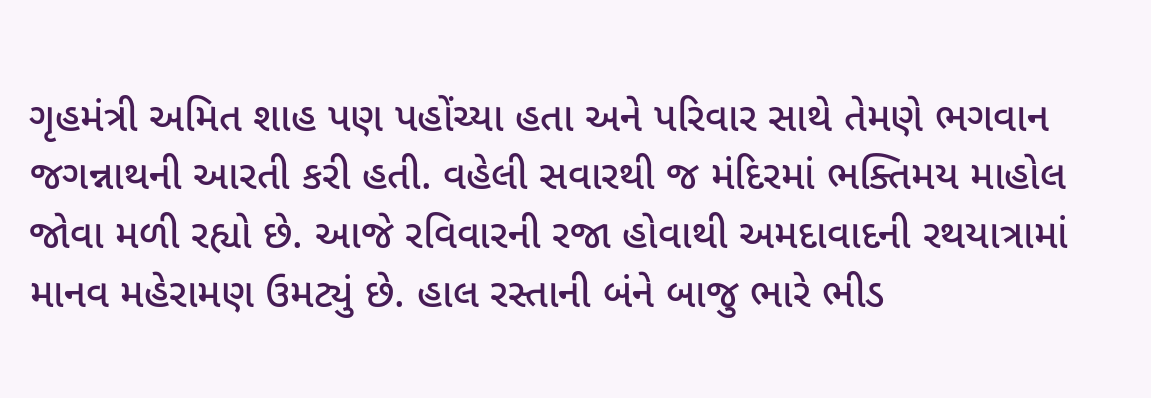ગૃહમંત્રી અમિત શાહ પણ પહોંચ્યા હતા અને પરિવાર સાથે તેમણે ભગવાન જગન્નાથની આરતી કરી હતી. વહેલી સવારથી જ મંદિરમાં ભક્તિમય માહોલ જોવા મળી રહ્યો છે. આજે રવિવારની રજા હોવાથી અમદાવાદની રથયાત્રામાં માનવ મહેરામણ ઉમટ્યું છે. હાલ રસ્તાની બંને બાજુ ભારે ભીડ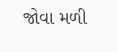જોવા મળી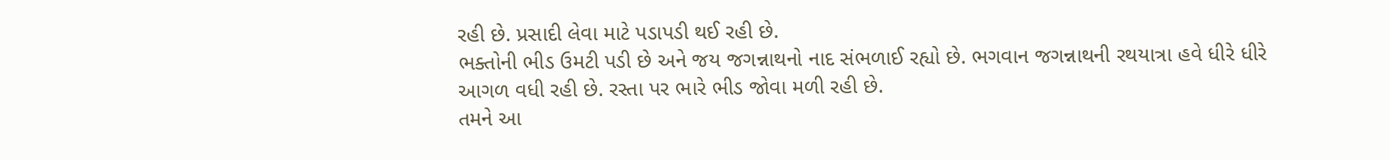રહી છે. પ્રસાદી લેવા માટે પડાપડી થઈ રહી છે.
ભક્તોની ભીડ ઉમટી પડી છે અને જય જગન્નાથનો નાદ સંભળાઈ રહ્યો છે. ભગવાન જગન્નાથની રથયાત્રા હવે ધીરે ધીરે આગળ વધી રહી છે. રસ્તા પર ભારે ભીડ જોવા મળી રહી છે.
તમને આ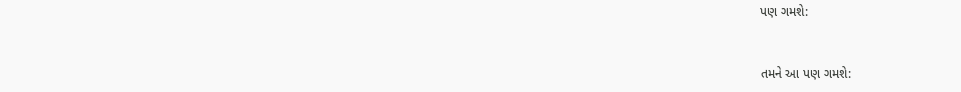પણ ગમશે:


તમને આ પણ ગમશે: